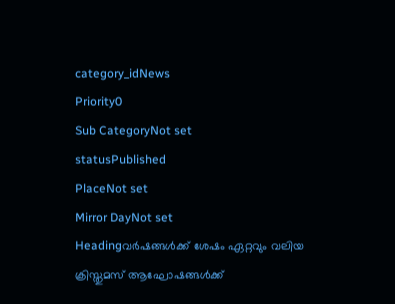category_idNews
Priority0
Sub CategoryNot set
statusPublished
PlaceNot set
Mirror DayNot set
Headingവര്‍ഷങ്ങള്‍ക്ക് ശേഷം ഏറ്റവും വലിയ ക്രിസ്തുമസ് ആഘോഷങ്ങള്‍ക്ക്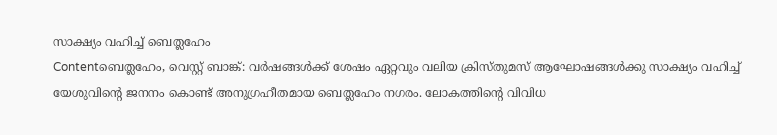സാക്ഷ്യം വഹിച്ച് ബെത്ലഹേം
Contentബെത്ലഹേം, വെസ്റ്റ് ബാങ്ക്: വര്‍ഷങ്ങള്‍ക്ക് ശേഷം ഏറ്റവും വലിയ ക്രിസ്തുമസ് ആഘോഷങ്ങള്‍ക്കു സാക്ഷ്യം വഹിച്ച് യേശുവിന്റെ ജനനം കൊണ്ട് അനുഗ്രഹീതമായ ബെത്ലഹേം നഗരം. ലോകത്തിന്റെ വിവിധ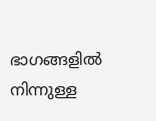ഭാഗങ്ങളില്‍ നിന്നുള്ള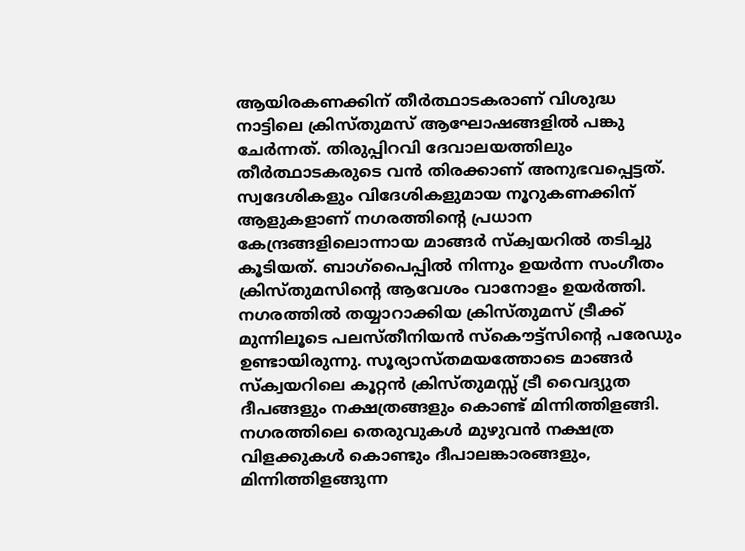ആയിരകണക്കിന് തീര്‍ത്ഥാടകരാണ് വിശുദ്ധ നാട്ടിലെ ക്രിസ്തുമസ് ആഘോഷങ്ങളില്‍ പങ്കു ചേര്‍ന്നത്. തിരുപ്പിറവി ദേവാലയത്തിലും തീര്‍ത്ഥാടകരുടെ വന്‍ തിരക്കാണ് അനുഭവപ്പെട്ടത്. സ്വദേശികളും വിദേശികളുമായ നൂറുകണക്കിന് ആളുകളാണ് നഗരത്തിന്റെ പ്രധാന കേന്ദ്രങ്ങളിലൊന്നായ മാങ്ങര്‍ സ്ക്വയറില്‍ തടിച്ചു കൂടിയത്. ബാഗ്പൈപ്പില്‍ നിന്നും ഉയര്‍ന്ന സംഗീതം ക്രിസ്തുമസിന്റെ ആവേശം വാനോളം ഉയര്‍ത്തി. നഗരത്തില്‍ തയ്യാറാക്കിയ ക്രിസ്തുമസ് ട്രീക്ക് മുന്നിലൂടെ പലസ്തീനിയന്‍ സ്കൌട്ട്സിന്റെ പരേഡും ഉണ്ടായിരുന്നു. സൂര്യാസ്തമയത്തോടെ മാങ്ങര്‍ സ്ക്വയറിലെ കൂറ്റന്‍ ക്രിസ്തുമസ്സ് ട്രീ വൈദ്യുത ദീപങ്ങളും നക്ഷത്രങ്ങളും കൊണ്ട് മിന്നിത്തിളങ്ങി. നഗരത്തിലെ തെരുവുകള്‍ മുഴുവന്‍ നക്ഷത്ര വിളക്കുകള്‍ കൊണ്ടും ദീപാലങ്കാരങ്ങളും, മിന്നിത്തിളങ്ങുന്ന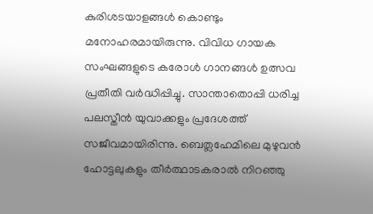കുരിശടയാളങ്ങള്‍ കൊണ്ടും മനോഹരമായിരുന്നു. വിവിധ ഗായക സംഘങ്ങളുടെ കരോള്‍ ഗാനങ്ങള്‍ ഉത്സവ പ്രതീതി വര്‍ദ്ധിപ്പിച്ചു. സാന്താതൊപ്പി ധരിച്ച പലസ്തീന്‍ യുവാക്കളും പ്രദേശത്ത് സജീവമായിരിന്നു. ബെത്ലഹേമിലെ മുഴുവന്‍ ഹോട്ടലുകളും തീര്‍ത്ഥാടകരാല്‍ നിറഞ്ഞു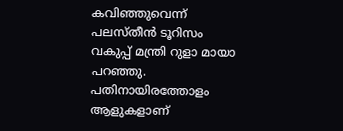കവിഞ്ഞുവെന്ന് പലസ്തീന്‍ ടൂറിസം വകുപ്പ് മന്ത്രി റുളാ മായാ പറഞ്ഞു. പതിനായിരത്തോളം ആളുകളാണ്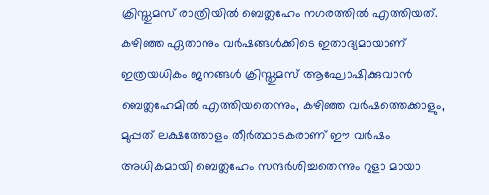ക്രിസ്തുമസ് രാത്രിയില്‍ ബെത്ലഹേം നഗരത്തില്‍ എത്തിയത്. കഴിഞ്ഞ ഏതാനും വര്‍ഷങ്ങള്‍ക്കിടെ ഇതാദ്യമായാണ് ഇത്രയധികം ജനങ്ങള്‍ ക്രിസ്തുമസ് ആഘോഷിക്കുവാന്‍ ബെത്ലഹേമില്‍ എത്തിയതെന്നും, കഴിഞ്ഞ വര്‍ഷത്തെക്കാളും, മുപ്പത് ലക്ഷത്തോളം തീര്‍ത്ഥാടകരാണ് ഈ വര്‍ഷം അധികമായി ബെത്ലഹേം സന്ദര്‍ശിച്ചതെന്നും റുളാ മായാ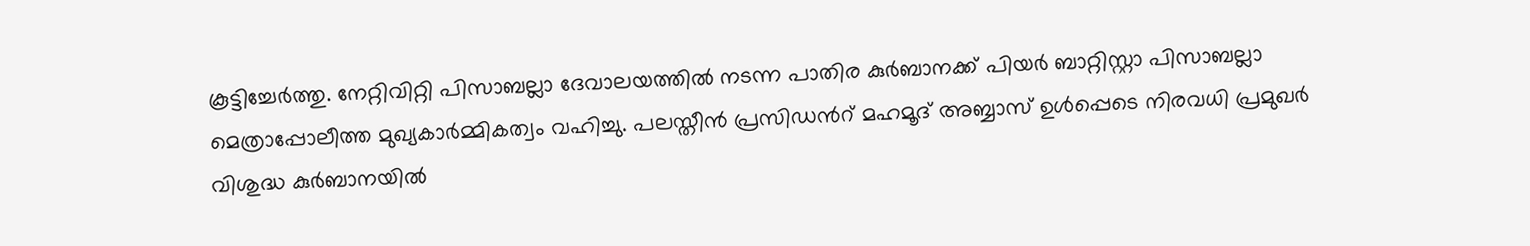കൂട്ടിച്ചേര്‍ത്തു. നേറ്റിവിറ്റി പിസാബല്ലാ ദേവാലയത്തില്‍ നടന്ന പാതിര കുര്‍ബാനക്ക് പിയര്‍ ബാറ്റിസ്റ്റാ പിസാബല്ലാ മെത്രാപ്പോലീത്ത മുഖ്യകാര്‍മ്മികത്വം വഹിച്ചു. പലസ്തീന്‍ പ്രസിഡന്‍റ് മഹമൂദ് അബ്ബാസ് ഉള്‍പ്പെടെ നിരവധി പ്രമുഖര്‍ വിശുദ്ധ കുര്‍ബാനയില്‍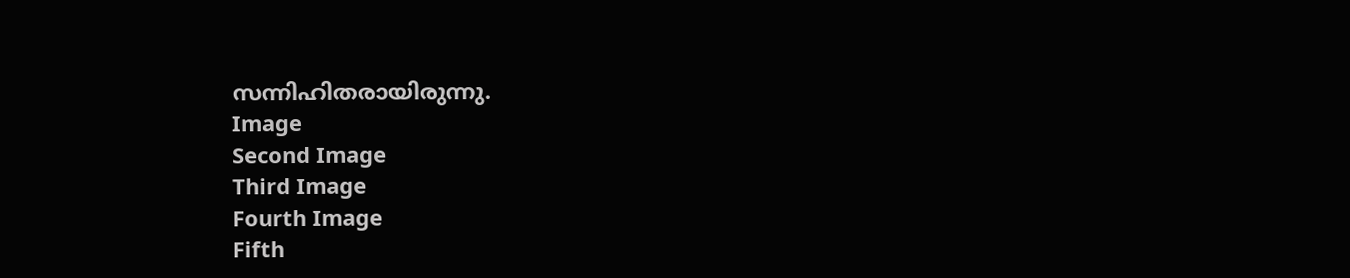സന്നിഹിതരായിരുന്നു.
Image
Second Image
Third Image
Fourth Image
Fifth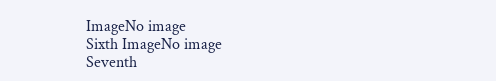ImageNo image
Sixth ImageNo image
Seventh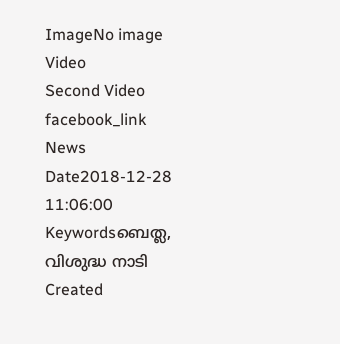ImageNo image
Video
Second Video
facebook_link
News Date2018-12-28 11:06:00
Keywordsബെത്ല, വിശുദ്ധ നാടി
Created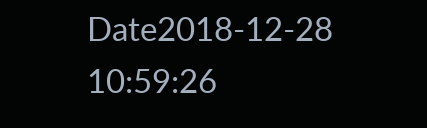Date2018-12-28 10:59:26